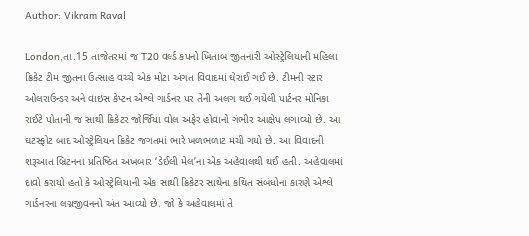Author: Vikram Raval

London,તા.15 તાજેતરમાં જ T20 વર્લ્ડ કપનો ખિતાબ જીતનારી ઓસ્ટ્રેલિયાની મહિલા ક્રિકેટ ટીમ જીતના ઉત્સાહ વચ્ચે એક મોટા અંગત વિવાદમાં ઘેરાઈ ગઈ છે. ટીમની સ્ટાર ઓલરાઉન્ડર અને વાઇસ કેપ્ટન એશ્લે ગાર્ડનર પર તેની અલગ થઈ ગયેલી પાર્ટનર મોનિકા રાઈટે પોતાની જ સાથી ક્રિકેટર જોર્જિયા વોલ અફેર હોવાનો ગંભીર આક્ષેપ લગાવ્યો છે. આ ઘટસ્ફોટ બાદ ઓસ્ટ્રેલિયન ક્રિકેટ જગતમાં ભારે ખળભળાટ મચી ગયો છે. આ વિવાદની શરૂઆત બ્રિટનના પ્રતિષ્ઠિત અખબાર ‘ડેઈલી મેલ’ના એક અહેવાલથી થઈ હતી. અહેવાલમાં દાવો કરાયો હતો કે ઓસ્ટ્રેલિયાની એક સાથી ક્રિકેટર સાથેના કથિત સંબંધોના કારણે એશ્લે ગાર્ડનરના લગ્નજીવનનો અંત આવ્યો છે. જો કે અહેવાલમાં તે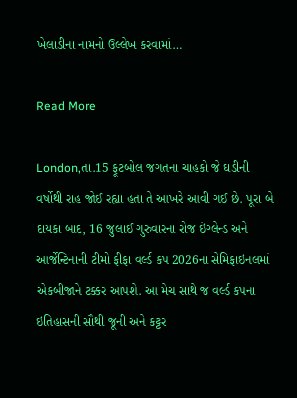ખેલાડીના નામનો ઉલ્લેખ કરવામાં…

Read More

London,તા.15 ફૂટબોલ જગતના ચાહકો જે ઘડીની વર્ષોથી રાહ જોઈ રહ્યા હતા તે આખરે આવી ગઈ છે. પૂરા બે દાયકા બાદ, 16 જુલાઈ ગુરુવારના રોજ ઇંગ્લેન્ડ અને આર્જેન્ટિનાની ટીમો ફીફા વર્લ્ડ કપ 2026ના સેમિફાઇનલમાં એકબીજાને ટક્કર આપશે. આ મેચ સાથે જ વર્લ્ડ કપના ઇતિહાસની સૌથી જૂની અને કટ્ટર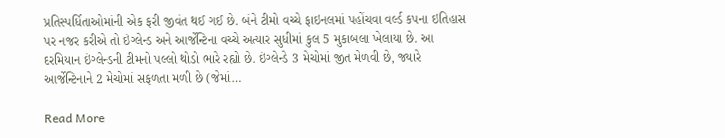પ્રતિસ્પર્ધિતાઓમાંની એક ફરી જીવંત થઈ ગઈ છે. બંને ટીમો વચ્ચે ફાઇનલમાં પહોંચવા વર્લ્ડ કપના ઇતિહાસ પર નજર કરીએ તો ઇંગ્લેન્ડ અને આર્જેન્ટિના વચ્ચે અત્યાર સુધીમાં કુલ 5 મુકાબલા ખેલાયા છે. આ દરમિયાન ઇંગ્લેન્ડની ટીમનો પલ્લો થોડો ભારે રહ્યો છે. ઇંગ્લેન્ડે 3 મેચોમાં જીત મેળવી છે, જ્યારે આર્જેન્ટિનાને 2 મેચોમાં સફળતા મળી છે (જેમાં…

Read More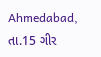Ahmedabad, તા.15 ગીર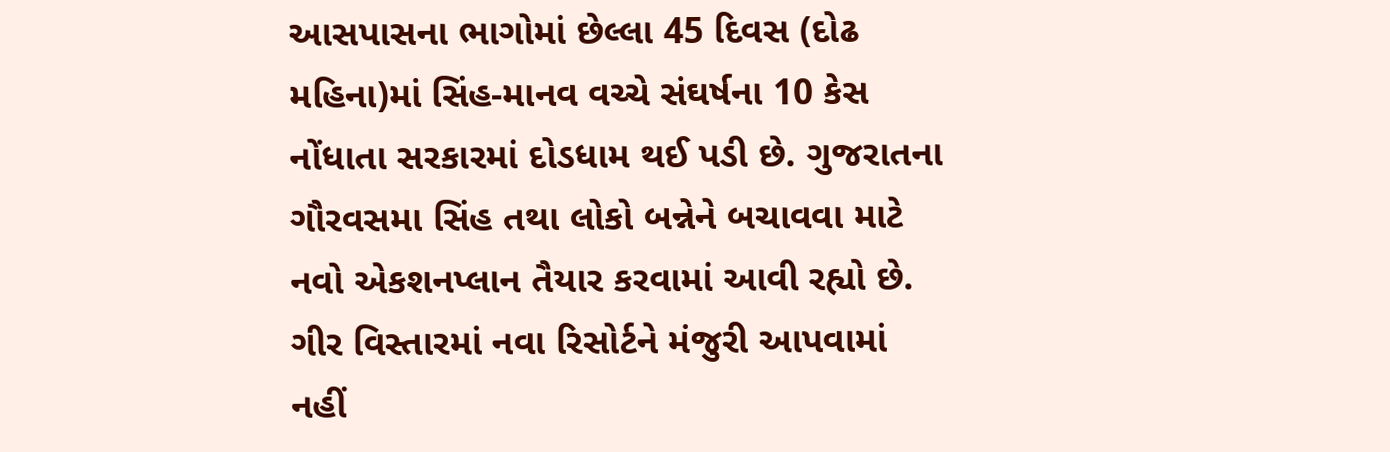આસપાસના ભાગોમાં છેલ્લા 45 દિવસ (દોઢ મહિના)માં સિંહ-માનવ વચ્ચે સંઘર્ષના 10 કેસ નોંધાતા સરકારમાં દોડધામ થઈ પડી છે. ગુજરાતના ગૌરવસમા સિંહ તથા લોકો બન્નેને બચાવવા માટે નવો એકશનપ્લાન તૈયાર કરવામાં આવી રહ્યો છે. ગીર વિસ્તારમાં નવા રિસોર્ટને મંજુરી આપવામાં નહીં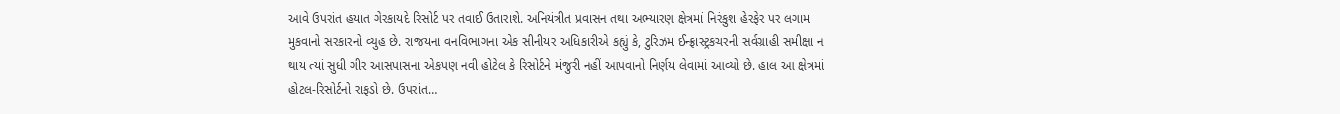આવે ઉપરાંત હયાત ગેરકાયદે રિસોર્ટ પર તવાઈ ઉતારાશે. અનિયંત્રીત પ્રવાસન તથા અભ્યારણ ક્ષેત્રમાં નિરંકુશ હેરફેર પર લગામ મુકવાનો સરકારનો વ્યુહ છે. રાજયના વનવિભાગના એક સીનીયર અધિકારીએ કહ્યું કે, ટુરિઝમ ઈન્ફ્રાસ્ટ્રકચરની સર્વગ્રાહી સમીક્ષા ન થાય ત્યાં સુધી ગીર આસપાસના એકપણ નવી હોટેલ કે રિસોર્ટને મંજુરી નહીં આપવાનો નિર્ણય લેવામાં આવ્યો છે. હાલ આ ક્ષેત્રમાં હોટલ-રિસોર્ટનો રાફડો છે. ઉપરાંત…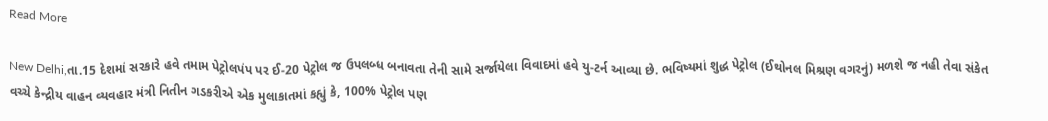Read More

New Delhi,તા.15 દેશમાં સરકારે હવે તમામ પેટ્રોલપંપ પર ઈ-20 પેટ્રોલ જ ઉપલબ્ધ બનાવતા તેની સામે સર્જાયેલા વિવાદમાં હવે યુ-ટર્ન આવ્યા છે. ભવિષ્યમાં શુદ્ધ પેટ્રોલ (ઈથોનલ મિશ્રણ વગરનું) મળશે જ નહી તેવા સંકેત વચ્ચે કેન્દ્રીય વાહન વ્યવહાર મંત્રી નિતીન ગડકરીએ એક મુલાકાતમાં કહ્યું કે, 100% પેટ્રોલ પણ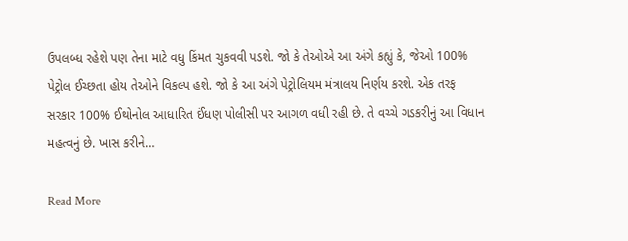ઉપલબ્ધ રહેશે પણ તેના માટે વધુ કિંમત ચુકવવી પડશે. જો કે તેઓએ આ અંગે કહ્યું કે, જેઓ 100% પેટ્રોલ ઈચ્છતા હોય તેઓને વિકલ્પ હશે. જો કે આ અંગે પેટ્રોલિયમ મંત્રાલય નિર્ણય કરશે. એક તરફ સરકાર 100% ઈથોનોલ આધારિત ઈંધણ પોલીસી પર આગળ વધી રહી છે. તે વચ્ચે ગડકરીનું આ વિધાન મહત્વનું છે. ખાસ કરીને…

Read More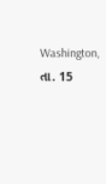Washington, તા. 15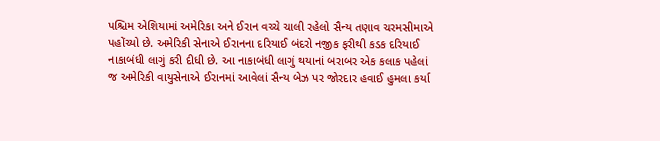પશ્ચિમ એશિયામાં અમેરિકા અને ઈરાન વચ્ચે ચાલી રહેલો સૈન્ય તણાવ ચરમસીમાએ પહોંચ્યો છે. અમેરિકી સેનાએ ઈરાનના દરિયાઈ બંદરો નજીક ફરીથી કડક દરિયાઈ નાકાબંધી લાગું કરી દીધી છે. આ નાકાબંધી લાગું થયાનાં બરાબર એક કલાક પહેલાં જ અમેરિકી વાયુસેનાએ ઈરાનમાં આવેલાં સૈન્ય બેઝ પર જોરદાર હવાઈ હુમલા કર્યા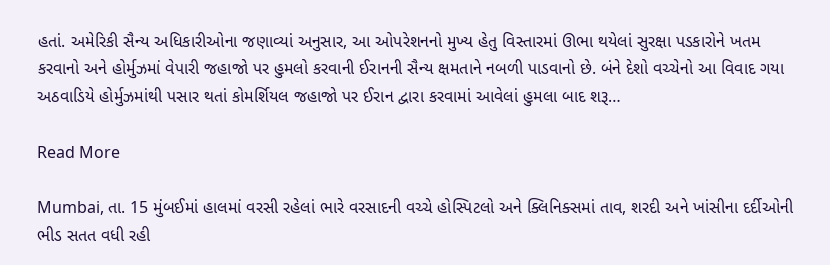હતાં. અમેરિકી સૈન્ય અધિકારીઓના જણાવ્યાં અનુસાર, આ ઓપરેશનનો મુખ્ય હેતુ વિસ્તારમાં ઊભા થયેલાં સુરક્ષા પડકારોને ખતમ કરવાનો અને હોર્મુઝમાં વેપારી જહાજો પર હુમલો કરવાની ઈરાનની સૈન્ય ક્ષમતાને નબળી પાડવાનો છે. બંને દેશો વચ્ચેનો આ વિવાદ ગયા અઠવાડિયે હોર્મુઝમાંથી પસાર થતાં કોમર્શિયલ જહાજો પર ઈરાન દ્વારા કરવામાં આવેલાં હુમલા બાદ શરૂ…

Read More

Mumbai, તા. 15 મુંબઈમાં હાલમાં વરસી રહેલાં ભારે વરસાદની વચ્ચે હોસ્પિટલો અને ક્લિનિક્સમાં તાવ, શરદી અને ખાંસીના દર્દીઓની ભીડ સતત વધી રહી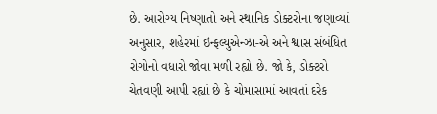છે. આરોગ્ય નિષ્ણાતો અને સ્થાનિક ડોક્ટરોના જણાવ્યાં અનુસાર, શહેરમાં ઇન્ફલ્યુએન્ઝા-એ અને શ્વાસ સંબંધિત રોગોનો વધારો જોવા મળી રહ્યો છે. જો કે, ડોક્ટરો ચેતવણી આપી રહ્યાં છે કે ચોમાસામાં આવતાં દરેક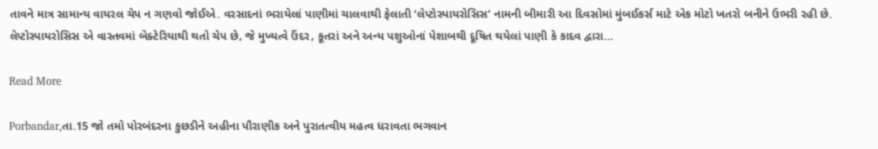તાવને માત્ર સામાન્ય વાયરલ ચેપ ન ગણવો જોઈએ. વરસાદનાં ભરાયેલાં પાણીમાં ચાલવાથી ફેલાતી ‘લેપ્ટોસ્પાયરોસિસ’ નામની બીમારી આ દિવસોમાં મુંબઈકર્સ માટે એક મોટો ખતરો બનીને ઉભરી રહી છે. લેપ્ટોસ્પાયરોસિસ એ વાસ્તવમાં બેક્ટેરિયાથી થતો ચેપ છે, જે મુખ્યત્વે ઉંદર, કૂતરાં અને અન્ય પશુઓનાં પેશાબથી દૂષિત થયેલાં પાણી કે કાદવ દ્વારા…

Read More

Porbandar,તા.15 જો તમો પોરબંદરના કુછડીને અહીના પૌરાણીક અને પુરાતત્વીય મહત્વ ધરાવતા ભગવાન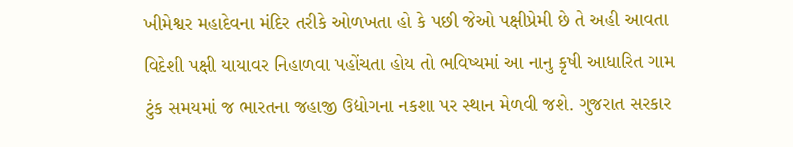ખીમેશ્વર મહાદેવના મંદિર તરીકે ઓળખતા હો કે પછી જેઓ પક્ષીપ્રેમી છે તે અહી આવતા વિદેશી પક્ષી યાયાવર નિહાળવા પહોંચતા હોય તો ભવિષ્યમાં આ નાનુ કૃષી આધારિત ગામ ટુંક સમયમાં જ ભારતના જહાજી ઉદ્યોગના નકશા પર સ્થાન મેળવી જશે. ગુજરાત સરકાર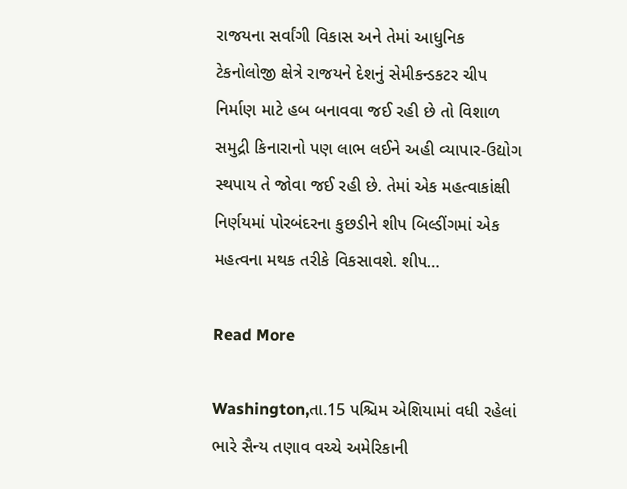રાજયના સર્વાંગી વિકાસ અને તેમાં આધુનિક ટેકનોલોજી ક્ષેત્રે રાજયને દેશનું સેમીકન્ડકટર ચીપ નિર્માણ માટે હબ બનાવવા જઈ રહી છે તો વિશાળ સમુદ્રી કિનારાનો પણ લાભ લઈને અહી વ્યાપાર-ઉદ્યોગ સ્થપાય તે જોવા જઈ રહી છે. તેમાં એક મહત્વાકાંક્ષી નિર્ણયમાં પોરબંદરના કુછડીને શીપ બિલ્ડીંગમાં એક મહત્વના મથક તરીકે વિકસાવશે. શીપ…

Read More

Washington,તા.15 પશ્ચિમ એશિયામાં વધી રહેલાં ભારે સૈન્ય તણાવ વચ્ચે અમેરિકાની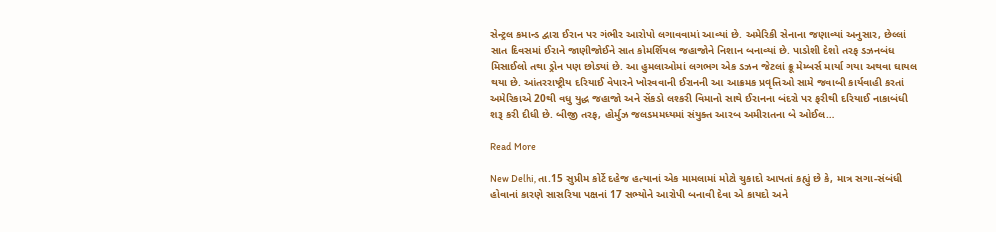સેન્ટ્રલ કમાન્ડ દ્વારા ઈરાન પર ગંભીર આરોપો લગાવવામાં આવ્યાં છે. અમેરિકી સેનાના જણાવ્યાં અનુસાર, છેલ્લાં સાત દિવસમાં ઈરાને જાણીજોઈને સાત કોમર્શિયલ જહાજોને નિશાન બનાવ્યાં છે. પાડોશી દેશો તરફ ડઝનબંધ મિસાઈલો તથા ડ્રોન પણ છોડ્યાં છે. આ હુમલાઓમાં લગભગ એક ડઝન જેટલાં ક્રૂ મેમ્બર્સ માર્યા ગયા અથવા ઘાયલ થયા છે. આંતરરાષ્ટ્રીય દરિયાઈ વેપારને ખોરવવાની ઈરાનની આ આક્રમક પ્રવૃત્તિઓ સામે જવાબી કાર્યવાહી કરતાં અમેરિકાએ 20થી વધુ યુદ્ધ જહાજો અને સેંકડો લશ્કરી વિમાનો સાથે ઈરાનના બંદરો પર ફરીથી દરિયાઈ નાકાબંધી શરૂ કરી દીધી છે. બીજી તરફ, હોર્મુઝ જલડમમધ્યમાં સંયુક્ત આરબ અમીરાતના બે ઓઈલ…

Read More

New Delhi, તા.15 સુપ્રીમ કોર્ટે દહેજ હત્યાનાં એક મામલામાં મોટો ચુકાદો આપતાં કહ્યું છે કે, માત્ર સગા-સંબંધી હોવાનાં કારણે સાસરિયા પક્ષનાં 17 સભ્યોને આરોપી બનાવી દેવા એ કાયદો અને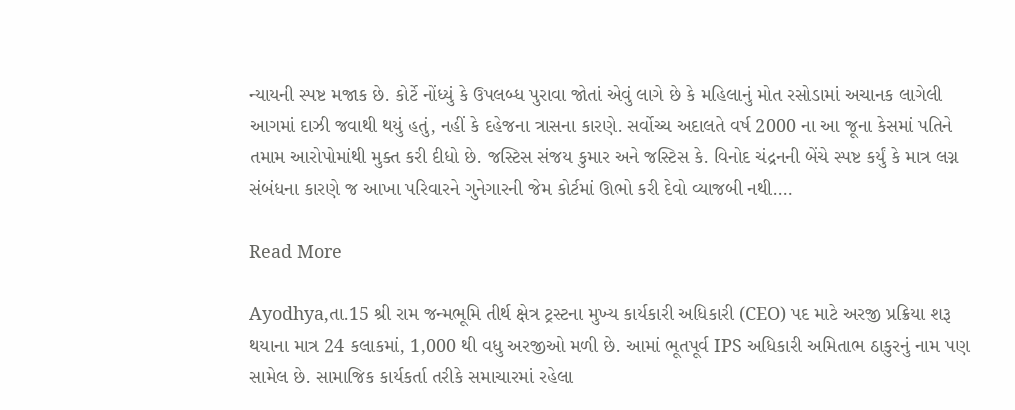ન્યાયની સ્પષ્ટ મજાક છે. કોર્ટે નોંધ્યું કે ઉપલબ્ધ પુરાવા જોતાં એવું લાગે છે કે મહિલાનું મોત રસોડામાં અચાનક લાગેલી આગમાં દાઝી જવાથી થયું હતું, નહીં કે દહેજના ત્રાસના કારણે. સર્વોચ્ચ અદાલતે વર્ષ 2000 ના આ જૂના કેસમાં પતિને તમામ આરોપોમાંથી મુક્ત કરી દીધો છે. જસ્ટિસ સંજય કુમાર અને જસ્ટિસ કે. વિનોદ ચંદ્રનની બેંચે સ્પષ્ટ કર્યું કે માત્ર લગ્ન સંબંધના કારણે જ આખા પરિવારને ગુનેગારની જેમ કોર્ટમાં ઊભો કરી દેવો વ્યાજબી નથી.…

Read More

Ayodhya,તા.15 શ્રી રામ જન્મભૂમિ તીર્થ ક્ષેત્ર ટ્રસ્ટના મુખ્ય કાર્યકારી અધિકારી (CEO) પદ માટે અરજી પ્રક્રિયા શરૂ થયાના માત્ર 24 કલાકમાં, 1,000 થી વધુ અરજીઓ મળી છે. આમાં ભૂતપૂર્વ IPS અધિકારી અમિતાભ ઠાકુરનું નામ પણ સામેલ છે. સામાજિક કાર્યકર્તા તરીકે સમાચારમાં રહેલા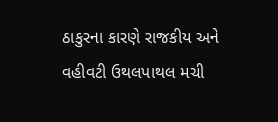ઠાકુરના કારણે રાજકીય અને વહીવટી ઉથલપાથલ મચી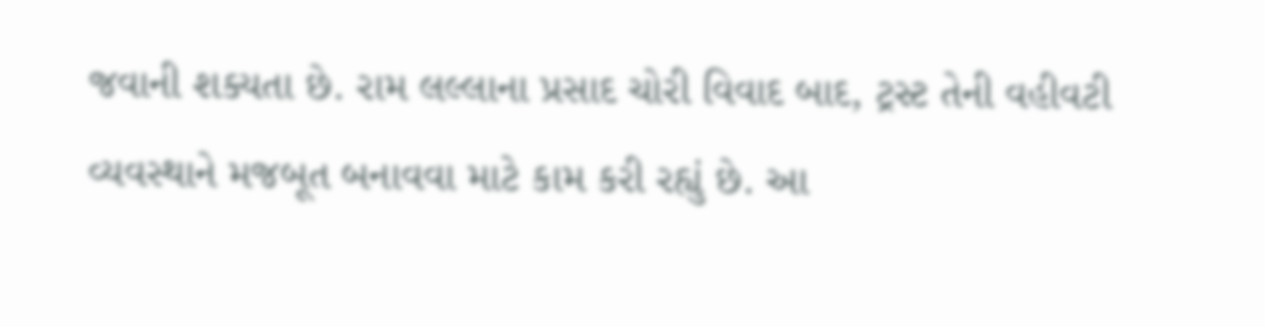જવાની શક્યતા છે. રામ લલ્લાના પ્રસાદ ચોરી વિવાદ બાદ, ટ્રસ્ટ તેની વહીવટી વ્યવસ્થાને મજબૂત બનાવવા માટે કામ કરી રહ્યું છે. આ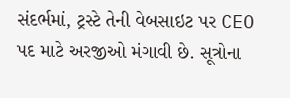સંદર્ભમાં, ટ્રસ્ટે તેની વેબસાઇટ પર CEO પદ માટે અરજીઓ મંગાવી છે. સૂત્રોના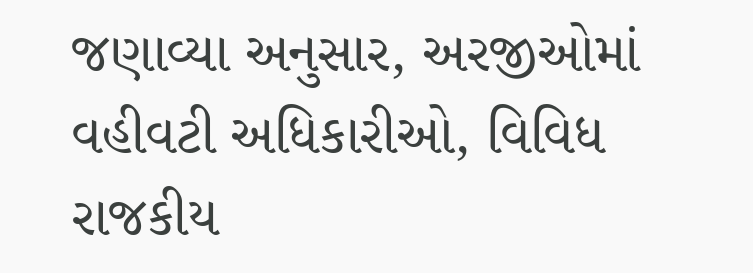જણાવ્યા અનુસાર, અરજીઓમાં વહીવટી અધિકારીઓ, વિવિધ રાજકીય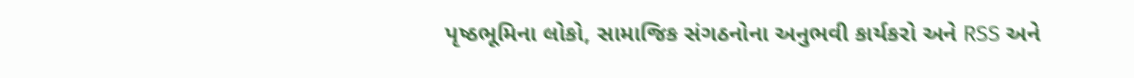પૃષ્ઠભૂમિના લોકો, સામાજિક સંગઠનોના અનુભવી કાર્યકરો અને RSS અને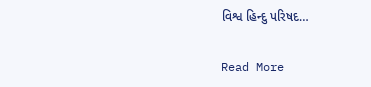વિશ્વ હિન્દુ પરિષદ…

Read More